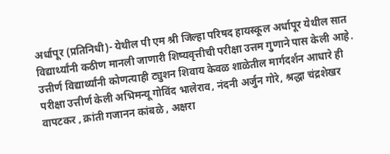अर्धापूर (प्रतिनिधी)- येथील पी एम श्री जिल्हा परिषद हायस्कूल अर्धापूर येथील सात विद्यार्थ्यांनी कठीण मानली जाणारी शिष्यवृत्तीची परीक्षा उत्तम गुणाने पास केली आहे. उत्तीर्ण विद्यार्थ्यांनी कोणत्याही ट्युशन शिवाय केवळ शाळेतील मार्गदर्शन आधारे ही परीक्षा उत्तीर्ण केली अभिमन्यू गोविंद भालेराव, नंदनी अर्जुन गोरे, श्रद्धा चंद्रशेखर वापटकर , क्रांती गजानन कांबळे , अक्षरा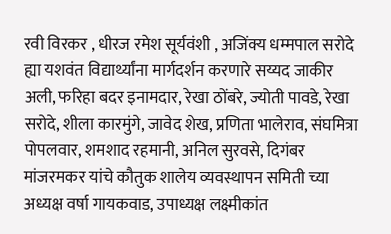रवी विरकर , धीरज रमेश सूर्यवंशी , अजिंक्य धम्मपाल सरोदे ह्या यशवंत विद्यार्थ्यांना मार्गदर्शन करणारे सय्यद जाकीर अली, फरिहा बदर इनामदार, रेखा ठोंबरे, ज्योती पावडे, रेखा सरोदे, शीला कारमुंगे, जावेद शेख, प्रणिता भालेराव, संघमित्रा पोपलवार, शमशाद रहमानी, अनिल सुरवसे, दिगंबर मांजरमकर यांचे कौतुक शालेय व्यवस्थापन समिती च्या अध्यक्ष वर्षा गायकवाड, उपाध्यक्ष लक्ष्मीकांत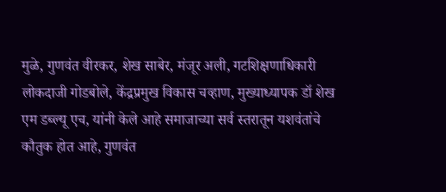मुळे, गुणवंत वीरकर, शेख साबेर, मंजूर अली, गटशिक्षणाधिकारी लोकदाजी गोडबोले, केंद्रप्रमुख विकास चव्हाण, मुख्याध्यापक डॉ शेख एम डब्ल्यू एच, यांनी केले आहे समाजाच्या सर्व स्तरातून यशवंतांचे कौतुक होत आहे, गुणवंत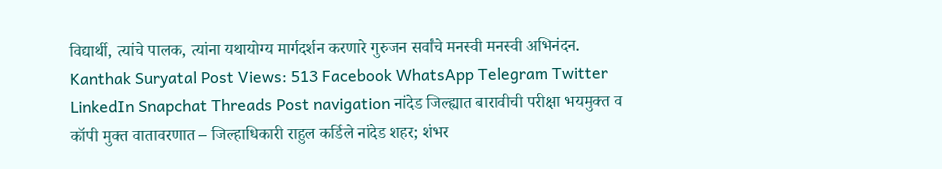विद्यार्थी, त्यांचे पालक, त्यांना यथायोग्य मार्गदर्शन करणारे गुरुजन सर्वांचे मनस्वी मनस्वी अभिनंदन. Kanthak Suryatal Post Views: 513 Facebook WhatsApp Telegram Twitter LinkedIn Snapchat Threads Post navigation नांदेड जिल्ह्यात बारावीची परीक्षा भयमुक्त व कॉपी मुक्त वातावरणात – जिल्हाधिकारी राहुल कर्डिले नांदेड शहर; शंभर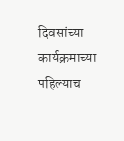दिवसांच्या कार्यक्रमाच्या पहिल्याच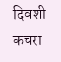दिवशी कचरा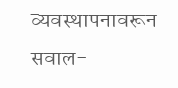व्यवस्थापनावरून सवाल-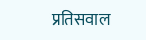प्रतिसवाल